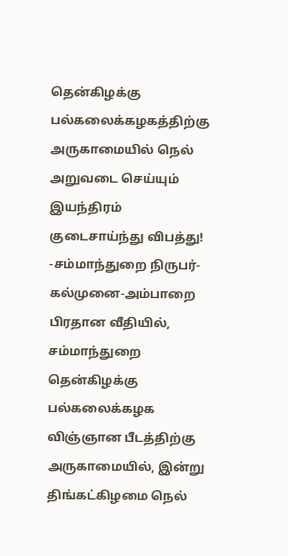தென்கிழக்கு பல்கலைக்கழகத்திற்கு அருகாமையில் நெல் அறுவடை செய்யும் இயந்திரம் குடைசாய்ந்து விபத்து!
-சம்மாந்துறை நிருபர்-
கல்முனை-அம்பாறை பிரதான வீதியில், சம்மாந்துறை தென்கிழக்கு பல்கலைக்கழக விஞ்ஞான பீடத்திற்கு அருகாமையில், இன்று திங்கட்கிழமை நெல்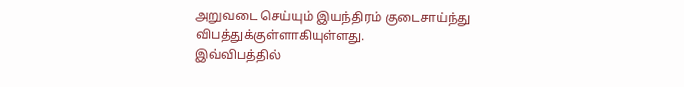அறுவடை செய்யும் இயந்திரம் குடைசாய்ந்து விபத்துக்குள்ளாகியுள்ளது.
இவ்விபத்தில்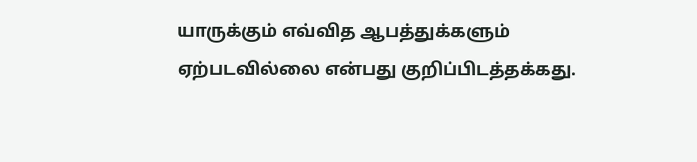யாருக்கும் எவ்வித ஆபத்துக்களும் ஏற்படவில்லை என்பது குறிப்பிடத்தக்கது.